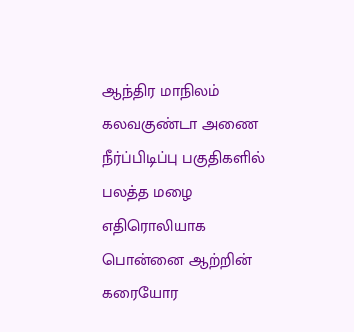ஆந்திர மாநிலம் கலவகுண்டா அணை நீர்ப்பிடிப்பு பகுதிகளில் பலத்த மழை எதிரொலியாக பொன்னை ஆற்றின் கரையோர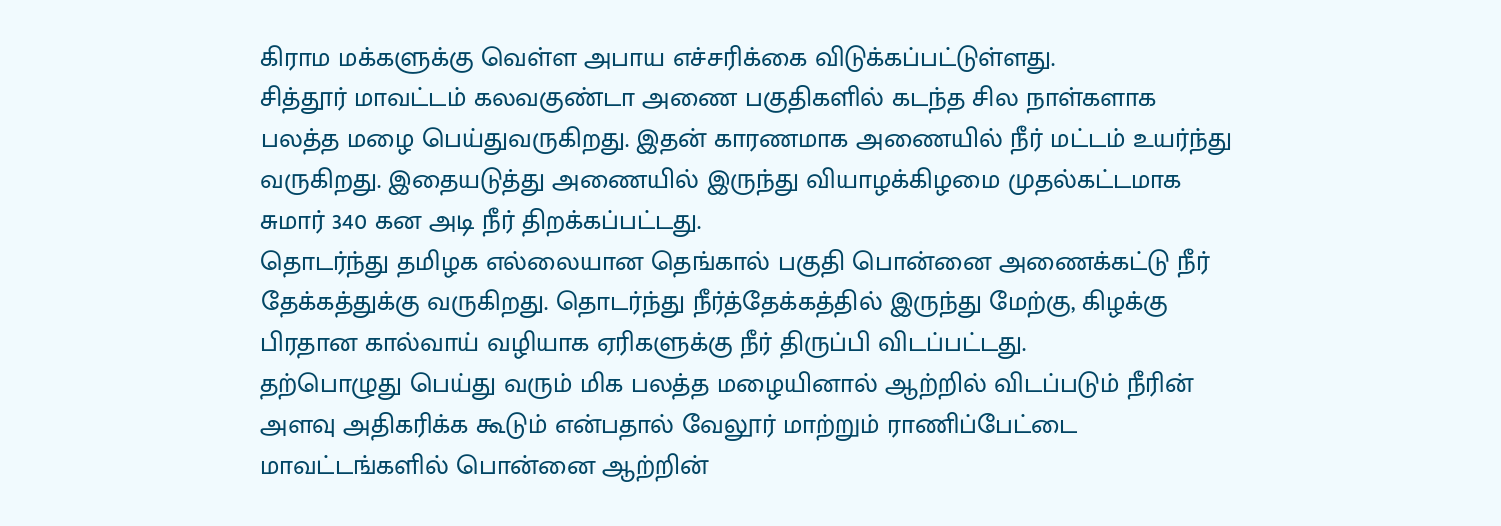கிராம மக்களுக்கு வெள்ள அபாய எச்சரிக்கை விடுக்கப்பட்டுள்ளது.
சித்தூர் மாவட்டம் கலவகுண்டா அணை பகுதிகளில் கடந்த சில நாள்களாக பலத்த மழை பெய்துவருகிறது. இதன் காரணமாக அணையில் நீர் மட்டம் உயர்ந்து வருகிறது. இதையடுத்து அணையில் இருந்து வியாழக்கிழமை முதல்கட்டமாக சுமார் 340 கன அடி நீர் திறக்கப்பட்டது.
தொடர்ந்து தமிழக எல்லையான தெங்கால் பகுதி பொன்னை அணைக்கட்டு நீர் தேக்கத்துக்கு வருகிறது. தொடர்ந்து நீர்த்தேக்கத்தில் இருந்து மேற்கு, கிழக்கு பிரதான கால்வாய் வழியாக ஏரிகளுக்கு நீர் திருப்பி விடப்பட்டது.
தற்பொழுது பெய்து வரும் மிக பலத்த மழையினால் ஆற்றில் விடப்படும் நீரின் அளவு அதிகரிக்க கூடும் என்பதால் வேலூர் மாற்றும் ராணிப்பேட்டை மாவட்டங்களில் பொன்னை ஆற்றின்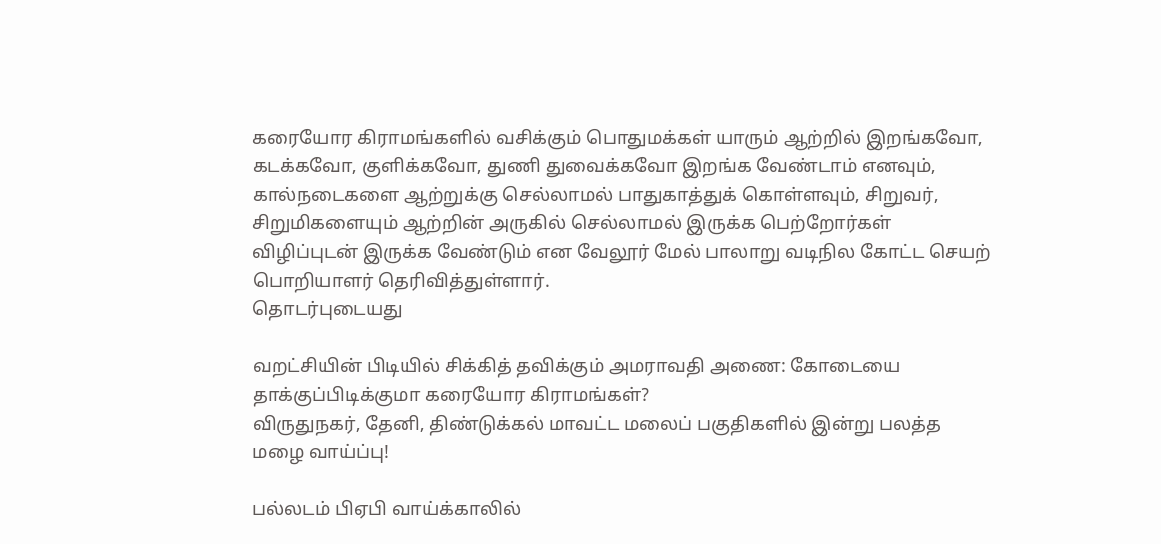கரையோர கிராமங்களில் வசிக்கும் பொதுமக்கள் யாரும் ஆற்றில் இறங்கவோ, கடக்கவோ, குளிக்கவோ, துணி துவைக்கவோ இறங்க வேண்டாம் எனவும், கால்நடைகளை ஆற்றுக்கு செல்லாமல் பாதுகாத்துக் கொள்ளவும், சிறுவர், சிறுமிகளையும் ஆற்றின் அருகில் செல்லாமல் இருக்க பெற்றோர்கள் விழிப்புடன் இருக்க வேண்டும் என வேலூர் மேல் பாலாறு வடிநில கோட்ட செயற் பொறியாளர் தெரிவித்துள்ளார்.
தொடர்புடையது

வறட்சியின் பிடியில் சிக்கித் தவிக்கும் அமராவதி அணை: கோடையை தாக்குப்பிடிக்குமா கரையோர கிராமங்கள்?
விருதுநகர், தேனி, திண்டுக்கல் மாவட்ட மலைப் பகுதிகளில் இன்று பலத்த மழை வாய்ப்பு!

பல்லடம் பிஏபி வாய்க்காலில்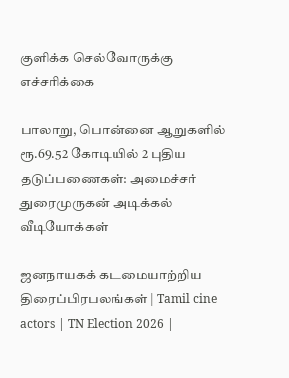குளிக்க செல்வோருக்கு எச்சரிக்கை

பாலாறு, பொன்னை ஆறுகளில் ரூ.69.52 கோடியில் 2 புதிய தடுப்பணைகள்: அமைச்சர் துரைமுருகன் அடிக்கல்
வீடியோக்கள்

ஜனநாயகக் கடமையாற்றிய திரைப்பிரபலங்கள் | Tamil cine actors | TN Election 2026 |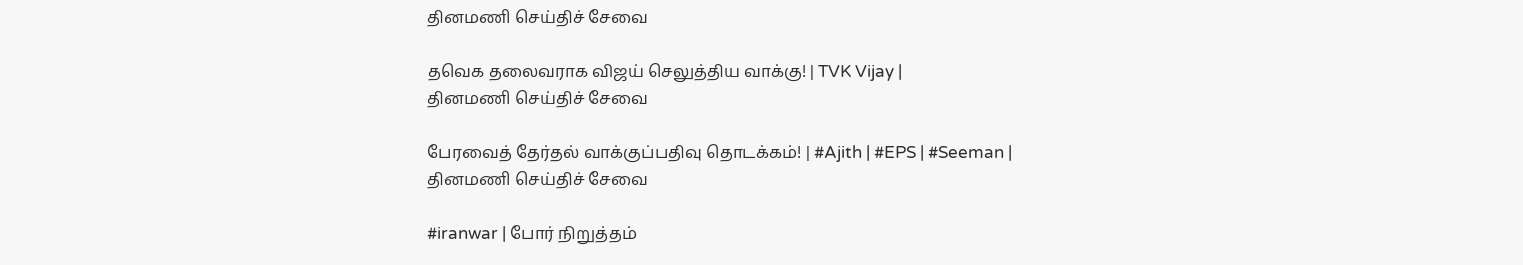தினமணி செய்திச் சேவை

தவெக தலைவராக விஜய் செலுத்திய வாக்கு! | TVK Vijay |
தினமணி செய்திச் சேவை

பேரவைத் தேர்தல் வாக்குப்பதிவு தொடக்கம்! | #Ajith | #EPS | #Seeman |
தினமணி செய்திச் சேவை

#iranwar | போர் நிறுத்தம்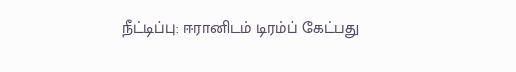நீட்டிப்பு: ஈரானிடம் டிரம்ப் கேட்பது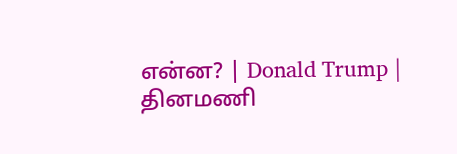என்ன? | Donald Trump |
தினமணி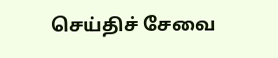செய்திச் சேவை